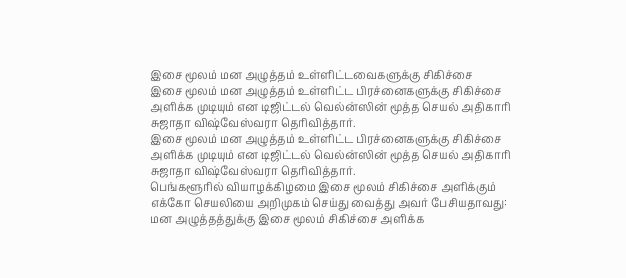இசை மூலம் மன அழுத்தம் உள்ளிட்டவைகளுக்கு சிகிச்சை
இசை மூலம் மன அழுத்தம் உள்ளிட்ட பிரச்னைகளுக்கு சிகிச்சை அளிக்க முடியும் என டிஜிட்டல் வெல்ன்ஸின் மூத்த செயல் அதிகாரி சுஜாதா விஷ்வேஸ்வரா தெரிவித்தார்.
இசை மூலம் மன அழுத்தம் உள்ளிட்ட பிரச்னைகளுக்கு சிகிச்சை அளிக்க முடியும் என டிஜிட்டல் வெல்ன்ஸின் மூத்த செயல் அதிகாரி சுஜாதா விஷ்வேஸ்வரா தெரிவித்தார்.
பெங்களூரில் வியாழக்கிழமை இசை மூலம் சிகிச்சை அளிக்கும் எக்கோ செயலியை அறிமுகம் செய்து வைத்து அவர் பேசியதாவது:
மன அழுத்தத்துக்கு இசை மூலம் சிகிச்சை அளிக்க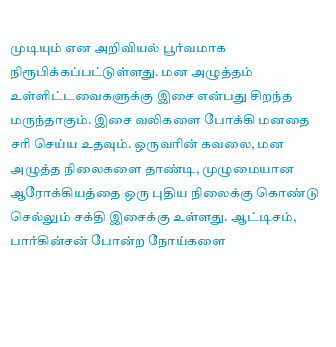முடியும் என அறிவியல் பூர்வமாக நிரூபிக்கப்பட்டுள்ளது. மன அழுத்தம் உள்ளிட்டவைகளுக்கு இசை என்பது சிறந்த மருந்தாகும். இசை வலிகளை போக்கி மனதை சரி செய்ய உதவும். ஒருவரின் கவலை, மன அழுத்த நிலைகளை தாண்டி, முழுமையான ஆரோக்கியத்தை ஒரு புதிய நிலைக்கு கொண்டு செல்லும் சக்தி இசைக்கு உள்ளது. ஆட்டிசம், பார்கின்சன் போன்ற நோய்களை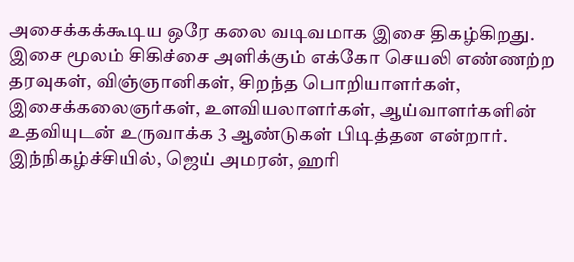அசைக்கக்கூடிய ஒரே கலை வடிவமாக இசை திகழ்கிறது.
இசை மூலம் சிகிச்சை அளிக்கும் எக்கோ செயலி எண்ணற்ற தரவுகள், விஞ்ஞானிகள், சிறந்த பொறியாளர்கள், இசைக்கலைஞர்கள், உளவியலாளர்கள், ஆய்வாளர்களின் உதவியுடன் உருவாக்க 3 ஆண்டுகள் பிடித்தன என்றார்.
இந்நிகழ்ச்சியில், ஜெய் அமரன், ஹரி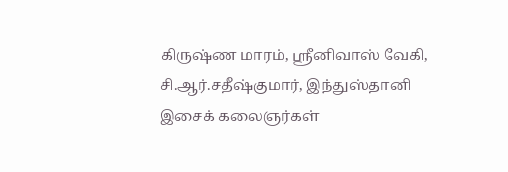கிருஷ்ண மாரம், ஸ்ரீனிவாஸ் வேகி, சி.ஆர்.சதீஷ்குமார், இந்துஸ்தானி இசைக் கலைஞர்கள்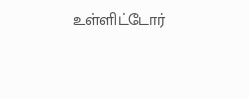உள்ளிட்டோர்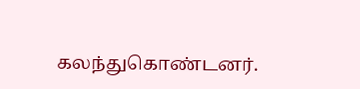கலந்துகொண்டனர்.